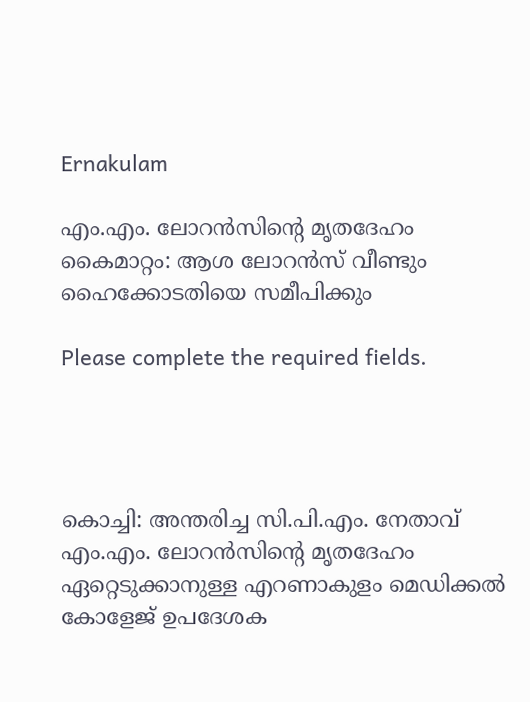Ernakulam

എം.എം. ലോറന്‍സിന്റെ മൃതദേഹം കൈമാറ്റം: ആശ ലോറന്‍സ് വീണ്ടും ഹൈക്കോടതിയെ സമീപിക്കും

Please complete the required fields.




കൊച്ചി: അന്തരിച്ച സി.പി.എം. നേതാവ് എം.എം. ലോറന്‍സിന്റെ മൃതദേഹം ഏറ്റെടുക്കാനുള്ള എറണാകുളം മെഡിക്കല്‍ കോളേജ് ഉപദേശക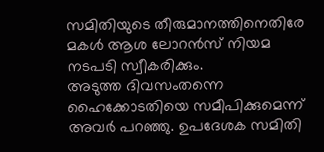സമിതിയുടെ തീരുമാനത്തിനെതിരേ മകള്‍ ആശ ലോറന്‍സ് നിയമ നടപടി സ്വീകരിക്കും.
അടുത്ത ദിവസംതന്നെ ഹൈക്കോടതിയെ സമീപിക്കുമെന്ന് അവര്‍ പറഞ്ഞു. ഉപദേശക സമിതി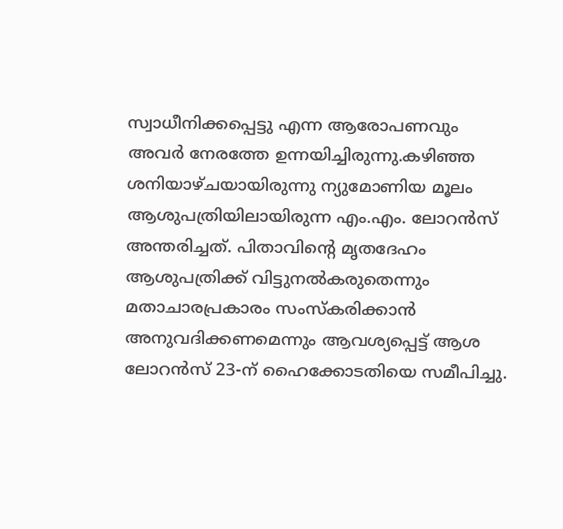സ്വാധീനിക്കപ്പെട്ടു എന്ന ആരോപണവും അവര്‍ നേരത്തേ ഉന്നയിച്ചിരുന്നു.കഴിഞ്ഞ ശനിയാഴ്ചയായിരുന്നു ന്യുമോണിയ മൂലം ആശുപത്രിയിലായിരുന്ന എം.എം. ലോറന്‍സ് അന്തരിച്ചത്. പിതാവിന്റെ മൃതദേഹം ആശുപത്രിക്ക് വിട്ടുനല്‍കരുതെന്നും മതാചാരപ്രകാരം സംസ്‌കരിക്കാന്‍ അനുവദിക്കണമെന്നും ആവശ്യപ്പെട്ട് ആശ ലോറന്‍സ് 23-ന് ഹൈക്കോടതിയെ സമീപിച്ചു.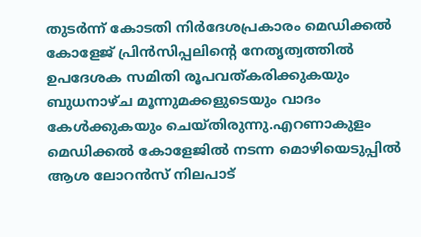തുടര്‍ന്ന് കോടതി നിര്‍ദേശപ്രകാരം മെഡിക്കല്‍ കോളേജ് പ്രിന്‍സിപ്പലിന്റെ നേതൃത്വത്തില്‍ ഉപദേശക സമിതി രൂപവത്കരിക്കുകയും ബുധനാഴ്ച മൂന്നുമക്കളുടെയും വാദം കേള്‍ക്കുകയും ചെയ്തിരുന്നു.എറണാകുളം മെഡിക്കല്‍ കോളേജില്‍ നടന്ന മൊഴിയെടുപ്പില്‍ ആശ ലോറന്‍സ് നിലപാട്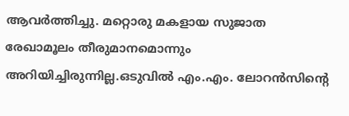ആവര്‍ത്തിച്ചു. മറ്റൊരു മകളായ സുജാത രേഖാമൂലം തീരുമാനമൊന്നും അറിയിച്ചിരുന്നില്ല.ഒടുവില്‍ എം.എം. ലോറന്‍സിന്റെ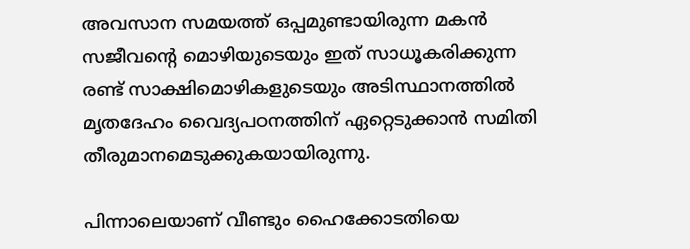അവസാന സമയത്ത് ഒപ്പമുണ്ടായിരുന്ന മകന്‍ സജീവന്റെ മൊഴിയുടെയും ഇത് സാധൂകരിക്കുന്ന രണ്ട് സാക്ഷിമൊഴികളുടെയും അടിസ്ഥാനത്തില്‍ മൃതദേഹം വൈദ്യപഠനത്തിന് ഏറ്റെടുക്കാന്‍ സമിതി തീരുമാനമെടുക്കുകയായിരുന്നു.

പിന്നാലെയാണ് വീണ്ടും ഹൈക്കോടതിയെ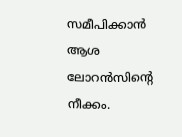സമീപിക്കാന്‍ ആശ ലോറന്‍സിന്റെ നീക്കം.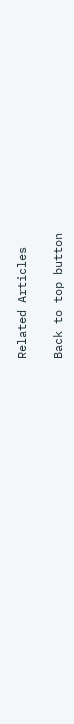Related Articles

Back to top button